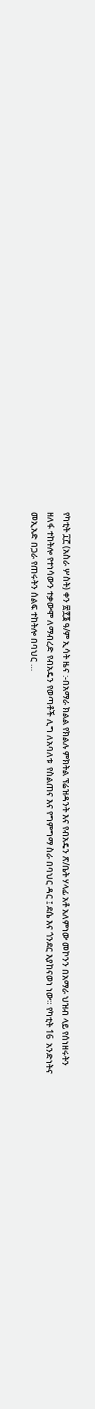የካቲት ፲፫ (አስራ ሦስት) ቀን ፳፻፮ ዓ/ም ኢሳት ዜና :-በአማራ ክልል የክልሉ ምክትል ፕሬዝዳንት እና የብአዴን ጽ/ቤት ሃላፊ አቶ አለምነው መኮንን በአማራ ህዝብ ላይ የሰነዘሩትን ዘለፋ ተከትሎ የተነሳውን ተቃውሞ ለማብረድ የብአዴን የወጣቶች ሊግ ለአባለቱ  የስልጠና እና የግምግማ ስራ በባህር ዳር ፤ ደሴ እና ጎንደር እያከናወነ ነው። የካቲት 16  አንድነትና መኢአድ በጋራ የጠሩትን ሰልፍ ተከትሎ በባህር …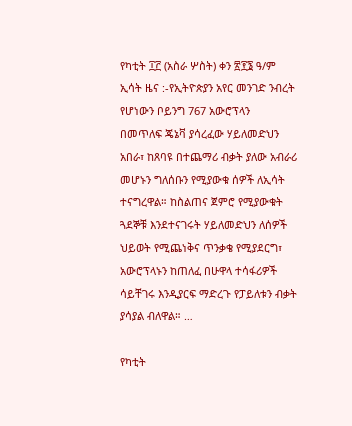የካቲት ፲፫ (አስራ ሦስት) ቀን ፳፻፮ ዓ/ም ኢሳት ዜና :-የኢትዮጵያን አየር መንገድ ንብረት የሆነውን ቦይንግ 767 አውሮፕላን  በመጥለፍ ጄኔቫ ያሳረፈው ሃይለመድህን አበራ፣ ከጸባዩ በተጨማሪ ብቃት ያለው አብራሪ መሆኑን ግለሰቡን የሚያውቁ ሰዎች ለኢሳት ተናግረዋል። ከስልጠና ጀምሮ የሚያውቁት ጓደኞቹ እንደተናገሩት ሃይለመድህን ለሰዎች ህይወት የሚጨነቅና ጥንቃቄ የሚያደርግ፣ አውሮፕላኑን ከጠለፈ በሁዋላ ተሳፋሪዎች ሳይቸገሩ እንዲያርፍ ማድረጉ የፓይለቱን ብቃት ያሳያል ብለዋል። …

የካቲት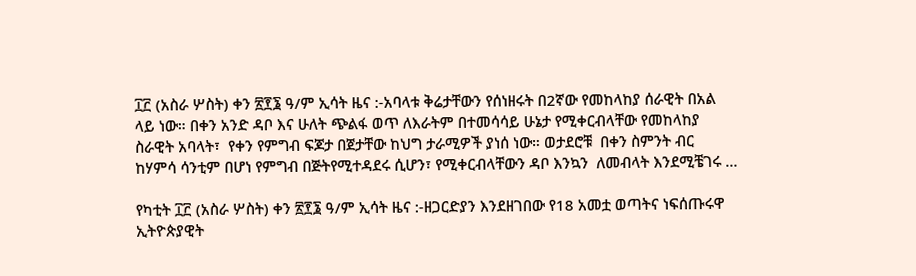፲፫ (አስራ ሦስት) ቀን ፳፻፮ ዓ/ም ኢሳት ዜና :-አባላቱ ቅሬታቸውን የሰነዘሩት በ2ኛው የመከላከያ ሰራዊት በአል ላይ ነው። በቀን አንድ ዳቦ እና ሁለት ጭልፋ ወጥ ለእራትም በተመሳሳይ ሁኔታ የሚቀርብላቸው የመከላከያ ስራዊት አባላት፣  የቀን የምግብ ፍጆታ በጀታቸው ከህግ ታራሚዎች ያነሰ ነው። ወታደሮቹ  በቀን ስምንት ብር ከሃምሳ ሳንቲም በሆነ የምግብ በጅትየሚተዳደሩ ሲሆን፣ የሚቀርብላቸውን ዳቦ እንኳን  ለመብላት እንደሚቼገሩ …

የካቲት ፲፫ (አስራ ሦስት) ቀን ፳፻፮ ዓ/ም ኢሳት ዜና :-ዘጋርድያን እንደዘገበው የ18 አመቷ ወጣትና ነፍሰጡሩዋ ኢትዮጵያዊት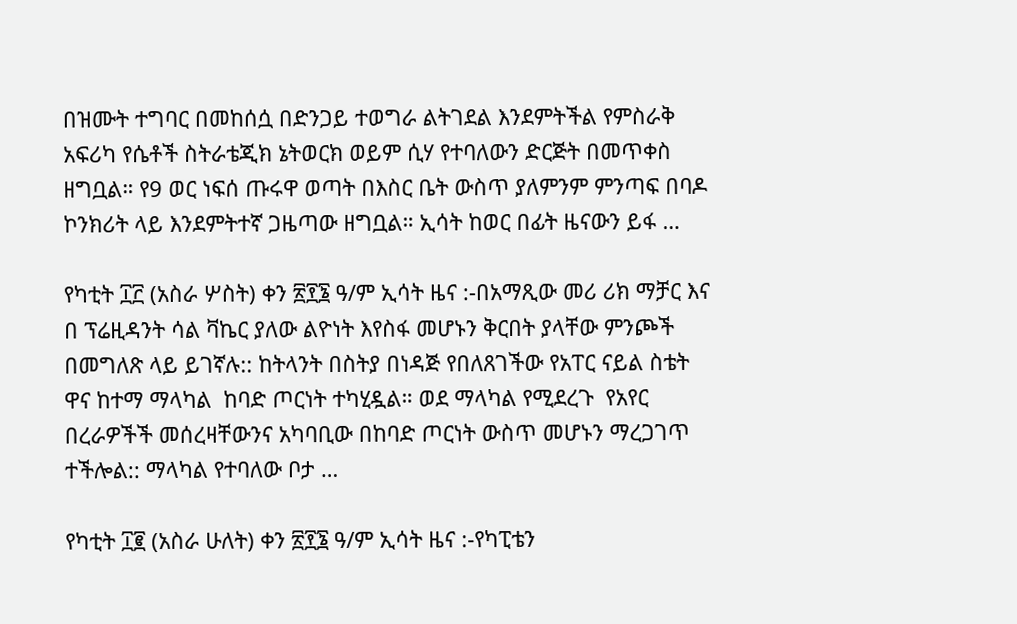በዝሙት ተግባር በመከሰሷ በድንጋይ ተወግራ ልትገደል እንደምትችል የምስራቅ አፍሪካ የሴቶች ስትራቴጂክ ኔትወርክ ወይም ሲሃ የተባለውን ድርጅት በመጥቀስ ዘግቧል። የ9 ወር ነፍሰ ጡሩዋ ወጣት በእስር ቤት ውስጥ ያለምንም ምንጣፍ በባዶ ኮንክሪት ላይ እንደምትተኛ ጋዜጣው ዘግቧል። ኢሳት ከወር በፊት ዜናውን ይፋ …

የካቲት ፲፫ (አስራ ሦስት) ቀን ፳፻፮ ዓ/ም ኢሳት ዜና :-በአማጺው መሪ ሪክ ማቻር እና በ ፕሬዚዳንት ሳል ቫኬር ያለው ልዮነት እየስፋ መሆኑን ቅርበት ያላቸው ምንጮች በመግለጽ ላይ ይገኛሉ:: ከትላንት በስትያ በነዳጅ የበለጸገችው የአፐር ናይል ስቴት ዋና ከተማ ማላካል  ከባድ ጦርነት ተካሂዷል። ወደ ማላካል የሚደረጉ  የአየር በረራዎችች መሰረዛቸውንና አካባቢው በከባድ ጦርነት ውስጥ መሆኑን ማረጋገጥ ተችሎል:: ማላካል የተባለው ቦታ …

የካቲት ፲፪ (አስራ ሁለት) ቀን ፳፻፮ ዓ/ም ኢሳት ዜና :-የካፒቴን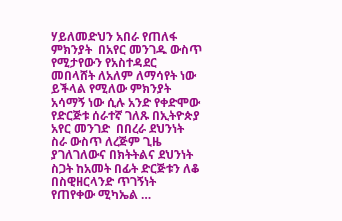ሃይለመድህን አበራ የጠለፋ ምክንያት  በአየር መንገዱ ውስጥ የሚታየውን የአስተዳደር መበላሸት ለአለም ለማሳየት ነው  ይችላል የሚለው ምክንያት አሳማኝ ነው ሲሉ አንድ የቀድሞው የድርጅቱ ሰራተኛ ገለጹ በኢትዮጵያ አየር መንገድ  በበረራ ደህንነት ስራ ውስጥ ለረጅም ጊዜ ያገለገለውና በክትትልና ደህንነት ስጋት ከአመት በፊት ድርጅቱን ለቆ በስዊዘርላንድ ጥገኝነት የጠየቀው ሚካኤል …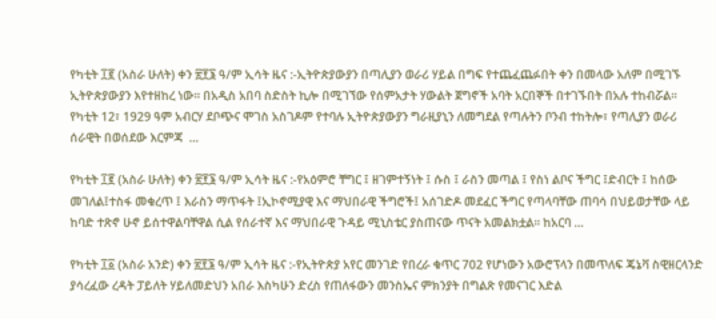የካቲት ፲፪ (አስራ ሁለት) ቀን ፳፻፮ ዓ/ም ኢሳት ዜና :-ኢትዮጵያውያን በጣሊያን ወራሪ ሃይል በግፍ የተጨፈጨፉበት ቀን በመላው አለም በሚገኙ ኢትዮጵያውያን እየተዘከረ ነው። በአዲስ አበባ ስድስት ኪሎ በሚገኘው የሰምአታት ሃውልት ጀግኖች አባት አርበኞች በተገኙበት በአሉ ተከብሯል። የካቲት 12፣ 1929 ዓም አብርሃ ደቦጭና ሞገስ አስገዶም የተባሉ ኢትዮጵያውያን ግራዚያኒን ለመግደል የጣሉትን ቦንብ ተከትሎ፣ የጣሊያን ወራሪ ሰራዊት በወሰደው እርምጃ  …

የካቲት ፲፪ (አስራ ሁለት) ቀን ፳፻፮ ዓ/ም ኢሳት ዜና :-የአዕምሮ ቸግር ፤ ዘገምተኝነት ፤ ሱስ ፤ ራስን መጣል ፤ የስነ ልቦና ችግር ፤ድብርት ፤ ከሰው መገለል፤ተስፋ መቁረጥ ፤ እራስን ማጥፋት ፤ኢኮኖሚያዊ እና ማህበራዊ ችግሮች፤ አሰገድዶ መደፈር ችግር የጣላባቸው ጠባሳ በህይወታቸው ላይ ከባድ ተጽኖ ሁኖ ይሰተዋልባቸዋል ሲል የሰራተኛ እና ማህበራዊ ጉዳይ ሚኒስቴር ያስጠናው ጥናት አመልክቷል፡፡ ከአርባ …

የካቲት ፲፩ (አስራ አንድ) ቀን ፳፻፮ ዓ/ም ኢሳት ዜና :-የኢትዮጵያ አየር መንገድ የበረራ ቁጥር 702 የሆነውን አውሮፕላን በመጥለፍ ጄኔቫ ስዊዘርላንድ ያሳረፈው ረዳት ፓይለት ሃይለመድህን አበራ እስካሁን ድረስ የጠለፋውን መንስኤና ምክንያት በግልጽ የመናገር እድል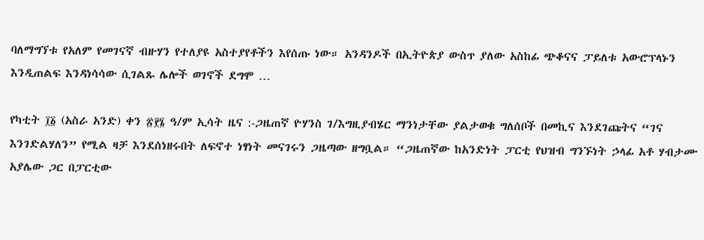ባለማግኘቱ የአለም የመገናኛ ብዙሃን የተለያዩ አስተያየቶችን እየሰጡ ነው። አንዳንዶች በኢትዮጵያ ውስጥ ያለው አስከፊ ጭቆናና ፓይለቱ አውሮፕላኑን እንዲጠልፍ እንዳነሳሳው ሲገልጹ ሌሎች ወገኖች ደግሞ …

የካቲት ፲፩ (አስራ አንድ) ቀን ፳፻፮ ዓ/ም ኢሳት ዜና :-ጋዜጠኛ ዮሃንስ ገ/እግዚያብሄር ማንነታቸው ያልታወቁ ግለሰቦች በመኪና እንደገጩትና “ገና እንገድልሃለን” የሚል ዛቻ እንደሰነዘሩበት ለፍኖተ ነፃነት መናገሩን ጋዜጣው ዘግቧል። “ጋዜጠኛው ከአንድነት ፓርቲ የህዝብ ግንኙነት ኃላፊ አቶ ሃብታሙ አያሌው ጋር በፓርቲው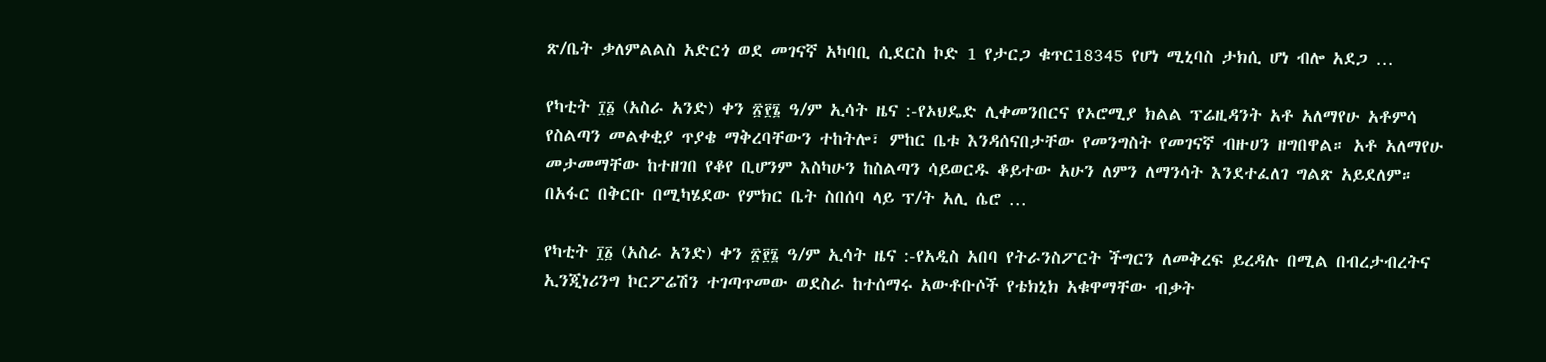ጽ/ቤት ቃለምልልስ አድርጎ ወደ መገናኛ አካባቢ ሲደርስ ኮድ 1 የታርጋ ቁጥር18345 የሆነ ሚኒባስ ታክሲ ሆነ ብሎ አደጋ …

የካቲት ፲፩ (አስራ አንድ) ቀን ፳፻፮ ዓ/ም ኢሳት ዜና :-የኦህዴድ ሊቀመንበርና የኦሮሚያ ክልል ፕሬዚዳንት አቶ አለማየሁ አቶምሳ የስልጣን መልቀቂያ ጥያቄ ማቅረባቸውን ተከትሎ፣ ምከር ቤቱ እንዳሰናበታቸው የመንግስት የመገናኛ ብዙሀን ዘግበዋል። አቶ አለማየሁ መታመማቸው ከተዘገበ የቆየ ቢሆንም እስካሁን ከስልጣን ሳይወርዱ ቆይተው አሁን ለምን ለማንሳት እንደተፈለገ ግልጽ አይደለም። በአፋር በቅርቡ በሚካሄደው የምክር ቤት ስበሰባ ላይ ፕ/ት አሊ ሴሮ …

የካቲት ፲፩ (አስራ አንድ) ቀን ፳፻፮ ዓ/ም ኢሳት ዜና :-የአዲስ አበባ የትራንስፖርት ችግርን ለመቅረፍ ይረዳሉ በሚል በብረታብረትና ኢንጂነሪንግ ኮርፖሬሽን ተገጣጥመው ወደስራ ከተሰማሩ አውቶቡሶች የቴክኒክ አቁዋማቸው ብቃት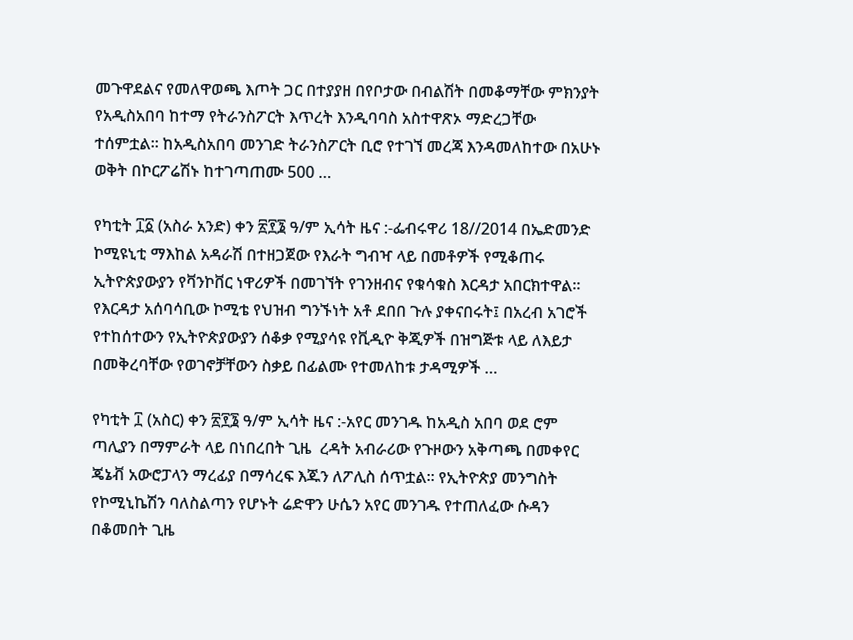መጉዋደልና የመለዋወጫ እጦት ጋር በተያያዘ በየቦታው በብልሽት በመቆማቸው ምክንያት የአዲስአበባ ከተማ የትራንስፖርት እጥረት እንዲባባስ አስተዋጽኦ ማድረጋቸው ተሰምቷል። ከአዲስአበባ መንገድ ትራንስፖርት ቢሮ የተገኘ መረጃ እንዳመለከተው በአሁኑ ወቅት በኮርፖሬሽኑ ከተገጣጠሙ 500 …

የካቲት ፲፩ (አስራ አንድ) ቀን ፳፻፮ ዓ/ም ኢሳት ዜና :-ፌብሩዋሪ 18//2014 በኤድመንድ ኮሚዩኒቲ ማእከል አዳራሽ በተዘጋጀው የእራት ግብዣ ላይ በመቶዎች የሚቆጠሩ ኢትዮጵያውያን የቫንኮቨር ነዋሪዎች በመገኘት የገንዘብና የቁሳቁስ እርዳታ አበርክተዋል። የእርዳታ አሰባሳቢው ኮሚቴ የህዝብ ግንኙነት አቶ ደበበ ጉሉ ያቀናበሩት፤ በአረብ አገሮች የተከሰተውን የኢትዮጵያውያን ሰቆቃ የሚያሳዩ የቪዲዮ ቅጂዎች በዝግጅቱ ላይ ለእይታ በመቅረባቸው የወገኖቻቸውን ስቃይ በፊልሙ የተመለከቱ ታዳሚዎች …

የካቲት ፲ (አስር) ቀን ፳፻፮ ዓ/ም ኢሳት ዜና :-አየር መንገዱ ከአዲስ አበባ ወደ ሮም ጣሊያን በማምራት ላይ በነበረበት ጊዜ  ረዳት አብራሪው የጉዞውን አቅጣጫ በመቀየር ጄኔቭ አውሮፓላን ማረፊያ በማሳረፍ እጁን ለፖሊስ ሰጥቷል። የኢትዮጵያ መንግስት የኮሚኒኬሽን ባለስልጣን የሆኑት ሬድዋን ሁሴን አየር መንገዱ የተጠለፈው ሱዳን በቆመበት ጊዜ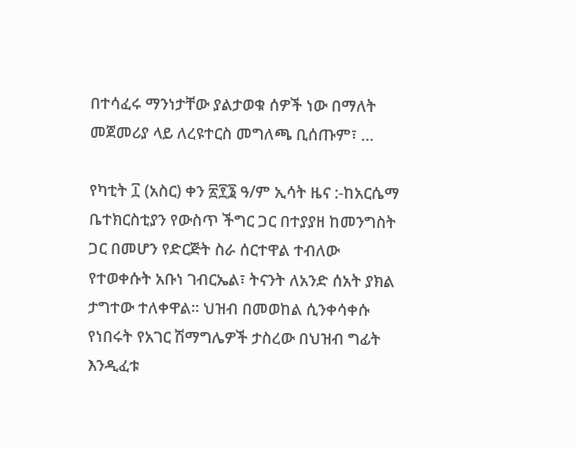በተሳፈሩ ማንነታቸው ያልታወቁ ሰዎች ነው በማለት መጀመሪያ ላይ ለረዩተርስ መግለጫ ቢሰጡም፣ …

የካቲት ፲ (አስር) ቀን ፳፻፮ ዓ/ም ኢሳት ዜና :-ከአርሴማ ቤተክርስቲያን የውስጥ ችግር ጋር በተያያዘ ከመንግስት ጋር በመሆን የድርጅት ስራ ሰርተዋል ተብለው የተወቀሱት አቡነ ገብርኤል፣ ትናንት ለአንድ ሰአት ያክል ታግተው ተለቀዋል። ህዝብ በመወከል ሲንቀሳቀሱ የነበሩት የአገር ሽማግሌዎች ታስረው በህዝብ ግፊት እንዲፈቱ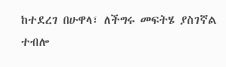ከተደረገ በሁዋላ፣ ለችግሩ መፍትሄ ያስገኛል ተብሎ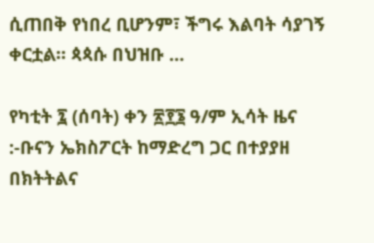ሲጠበቅ የነበረ ቢሆንም፣ ችግሩ እልባት ሳያገኝ ቀርቷል። ጳጳሱ በህዝቡ …

የካቲት ፯ (ሰባት) ቀን ፳፻፮ ዓ/ም ኢሳት ዜና :-ቡናን ኤክስፖርት ከማድረግ ጋር በተያያዘ በክትትልና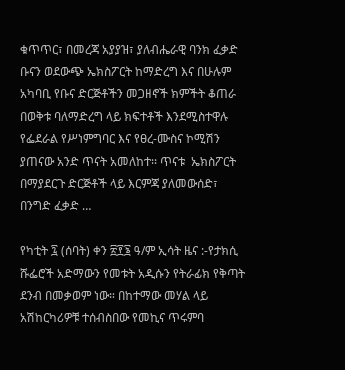ቁጥጥር፣ በመረጃ አያያዝ፣ ያለብሔራዊ ባንክ ፈቃድ ቡናን ወደውጭ ኤክስፖርት ከማድረግ እና በሁሉም አካባቢ የቡና ድርጅቶችን መጋዘኖች ክምችት ቆጠራ በወቅቱ ባለማድረግ ላይ ክፍተቶች እንደሚስተዋሉ የፌደራል የሥነምግባር እና የፀረ-ሙስና ኮሚሽን ያጠናው አንድ ጥናት አመለከተ፡፡ ጥናቱ  ኤክስፖርት በማያደርጉ ድርጅቶች ላይ እርምጃ ያለመውሰድ፣ በንግድ ፈቃድ …

የካቲት ፯ (ሰባት) ቀን ፳፻፮ ዓ/ም ኢሳት ዜና :-የታክሲ ሹፌሮች አድማውን የመቱት አዲሱን የትራፊክ የቅጣት ደንብ በመቃወም ነው። በከተማው መሃል ላይ አሽከርካሪዎቹ ተሰብስበው የመኪና ጥሩምባ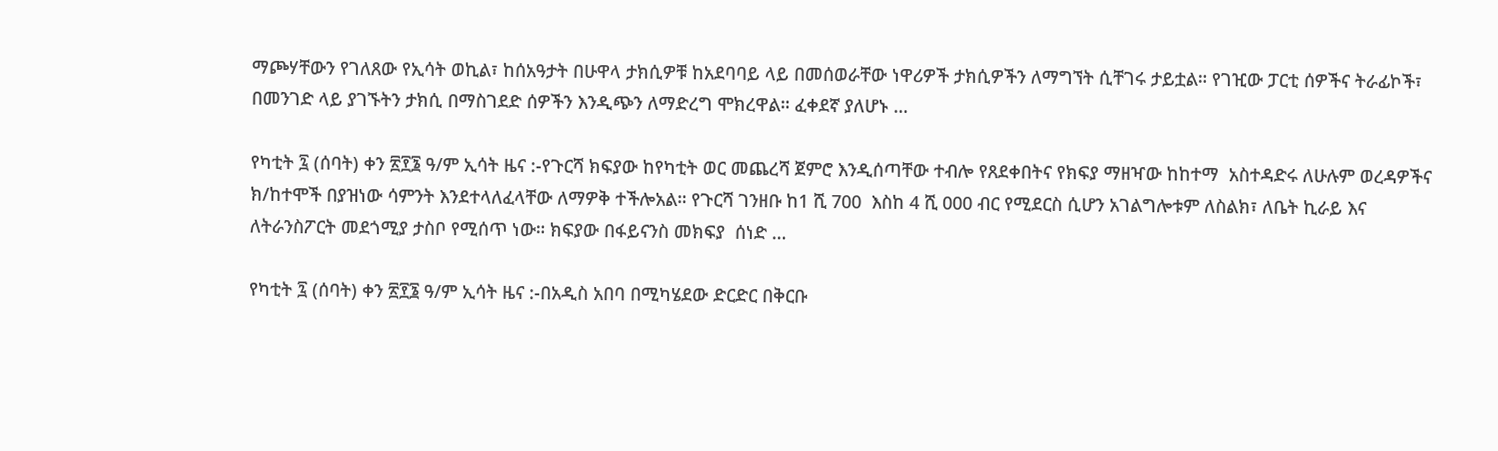ማጮሃቸውን የገለጸው የኢሳት ወኪል፣ ከሰአዓታት በሁዋላ ታክሲዎቹ ከአደባባይ ላይ በመሰወራቸው ነዋሪዎች ታክሲዎችን ለማግኘት ሲቸገሩ ታይቷል። የገዢው ፓርቲ ሰዎችና ትራፊኮች፣ በመንገድ ላይ ያገኙትን ታክሲ በማስገደድ ሰዎችን እንዲጭን ለማድረግ ሞክረዋል። ፈቀደኛ ያለሆኑ …

የካቲት ፯ (ሰባት) ቀን ፳፻፮ ዓ/ም ኢሳት ዜና :-የጉርሻ ክፍያው ከየካቲት ወር መጨረሻ ጀምሮ እንዲሰጣቸው ተብሎ የጸደቀበትና የክፍያ ማዘዣው ከከተማ  አስተዳድሩ ለሁሉም ወረዳዎችና ክ/ከተሞች በያዝነው ሳምንት እንደተላለፈላቸው ለማዎቅ ተችሎአል። የጉርሻ ገንዘቡ ከ1 ሺ 700  እስከ 4 ሺ 000 ብር የሚደርስ ሲሆን አገልግሎቱም ለስልክ፣ ለቤት ኪራይ እና ለትራንስፖርት መደጎሚያ ታስቦ የሚሰጥ ነው። ክፍያው በፋይናንስ መክፍያ  ሰነድ …

የካቲት ፯ (ሰባት) ቀን ፳፻፮ ዓ/ም ኢሳት ዜና :-በአዲስ አበባ በሚካሄደው ድርድር በቅርቡ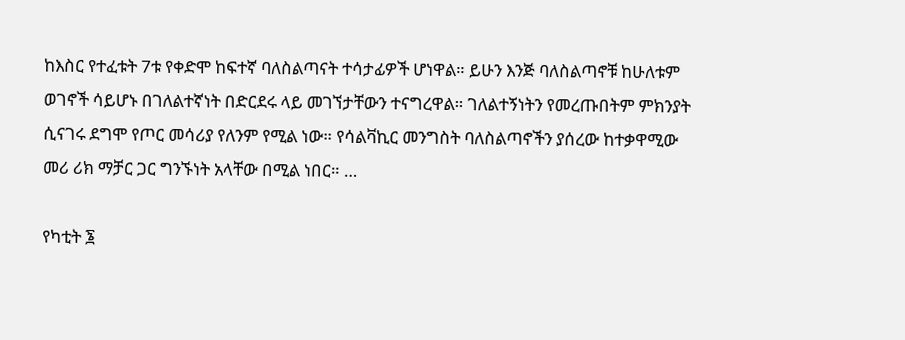ከእስር የተፈቱት 7ቱ የቀድሞ ከፍተኛ ባለስልጣናት ተሳታፊዎች ሆነዋል። ይሁን እንጅ ባለስልጣኖቹ ከሁለቱም ወገኖች ሳይሆኑ በገለልተኛነት በድርደሩ ላይ መገኘታቸውን ተናግረዋል። ገለልተኝነትን የመረጡበትም ምክንያት ሲናገሩ ደግሞ የጦር መሳሪያ የለንም የሚል ነው። የሳልቫኪር መንግስት ባለስልጣኖችን ያሰረው ከተቃዋሚው መሪ ሪክ ማቻር ጋር ግንኙነት አላቸው በሚል ነበር። …

የካቲት ፮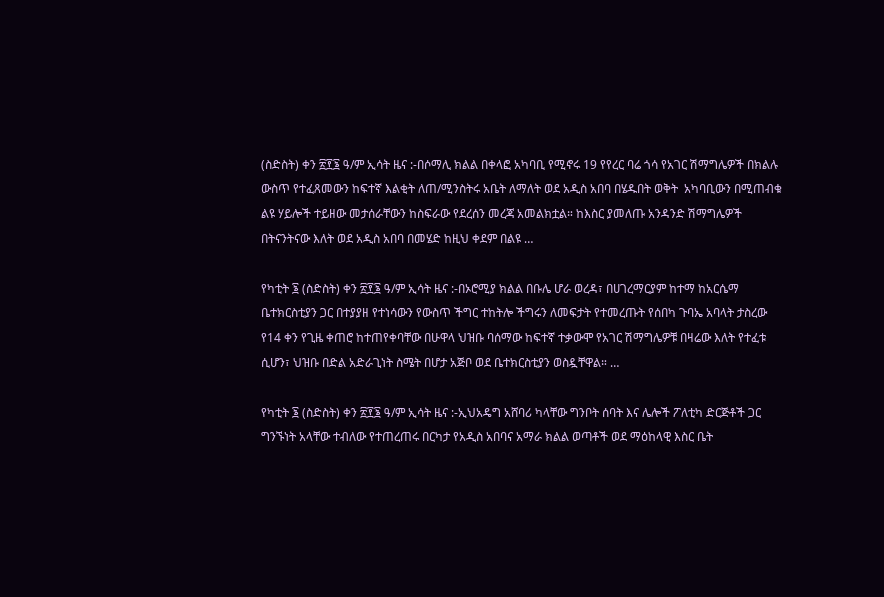(ስድስት) ቀን ፳፻፮ ዓ/ም ኢሳት ዜና :-በሶማሊ ክልል በቀላፎ አካባቢ የሚኖሩ 19 የየረር ባሬ ጎሳ የአገር ሽማግሌዎች በክልሉ ውስጥ የተፈጸመውን ከፍተኛ እልቂት ለጠ/ሚንስትሩ አቤት ለማለት ወደ አዲስ አበባ በሄዱበት ወቅት  አካባቢውን በሚጠብቁ ልዩ ሃይሎች ተይዘው መታሰራቸውን ከስፍራው የደረሰን መረጃ አመልክቷል። ከእስር ያመለጡ አንዳንድ ሽማግሌዎች በትናንትናው እለት ወደ አዲስ አበባ በመሄድ ከዚህ ቀደም በልዩ …

የካቲት ፮ (ስድስት) ቀን ፳፻፮ ዓ/ም ኢሳት ዜና :-በኦሮሚያ ክልል በቡሌ ሆራ ወረዳ፣ በሀገረማርያም ከተማ ከአርሴማ ቤተክርስቲያን ጋር በተያያዘ የተነሳውን የውስጥ ችግር ተከትሎ ችግሩን ለመፍታት የተመረጡት የሰበካ ጉባኤ አባላት ታስረው የ14 ቀን የጊዜ ቀጠሮ ከተጠየቀባቸው በሁዋላ ህዝቡ ባሰማው ከፍተኛ ተቃውሞ የአገር ሽማግሌዎቹ በዛሬው እለት የተፈቱ ሲሆን፣ ህዝቡ በድል አድራጊነት ስሜት በሆታ አጅቦ ወደ ቤተክርስቲያን ወስዷቸዋል። …

የካቲት ፮ (ስድስት) ቀን ፳፻፮ ዓ/ም ኢሳት ዜና :-ኢህአዴግ አሸባሪ ካላቸው ግንቦት ሰባት እና ሌሎች ፖለቲካ ድርጅቶች ጋር ግንኙነት አላቸው ተብለው የተጠረጠሩ በርካታ የአዲስ አበባና አማራ ክልል ወጣቶች ወደ ማዕከላዊ እስር ቤት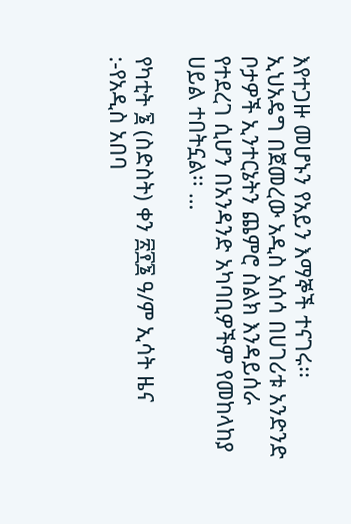እየተጋዙ መሆኑን የአይን እማኞች ተናገሩ፡፡ ኢህአዴግ በጀመረው አዲስ አሰሳ በሀገሪቱ አንድንድ ቦታዎች ኢንተርኔትን ጨምሮ ስልክ እንዳይሰራ የተደረገ ሲሆን በአንዳንድ አካባቢዎችም የመከላከያ ሀይል ተበትኗል፡፡ …

የካቲት ፮ (ስድስት) ቀን ፳፻፮ ዓ/ም ኢሳት ዜና :-የአዲስ አበባ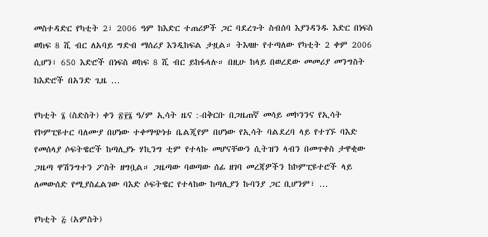መስተዳድር የካቲት 2፣ 2006 ዓም ከእድር ተጠሪዎች ጋር ባደረጉት ስብሰባ እያንዳንዱ እድር በነፍስ ወከፍ 8 ሺ ብር ለአባይ ግድብ ማሰሪያ እንዲከፍል ታዟል። ትእዛዙ የተጣለው የካቲት 2 ቀም 2006 ሲሆን፣ 650 እድሮች በነፍስ ወከፍ 8 ሺ ብር ይከፋላሉ። በዚሁ ከላይ በወረደው መመሪያ መንግስት ከእድሮች በአንድ ጊዜ …

የካቲት ፮ (ስድስት) ቀን ፳፻፮ ዓ/ም ኢሳት ዜና :-በቅርቡ በጋዜጠኛ መሳይ መኮንንና የኢሳት የኮምፒዩተር ባለሙያ በሆነው ተቀማጭነቱ ቤልጂየም በሆነው የኢሳት ባልደረባ ላይ የተገኙ ባእድ የመሰላያ ሶፍትዌሮች ከጣሊያኑ ሃኪንግ ቲም የተላኩ መሆናቸውን ሲትዝን ላብን በመጥቀስ ታዋቂው ጋዜጣ ዋሽንግተን ፖስት ዘግቧል። ጋዜጣው ባወጣው ሰፊ ዘገባ መረጃዎችን ከኮምፒዩተሮች ላይ ለመውሰድ የሚያስፈልገው ባእድ ሶፍትዌር የተላከው ከጣሊያን ኩባንያ ጋር ቢሆንም፣ …

የካቲት ፭ (አምስት)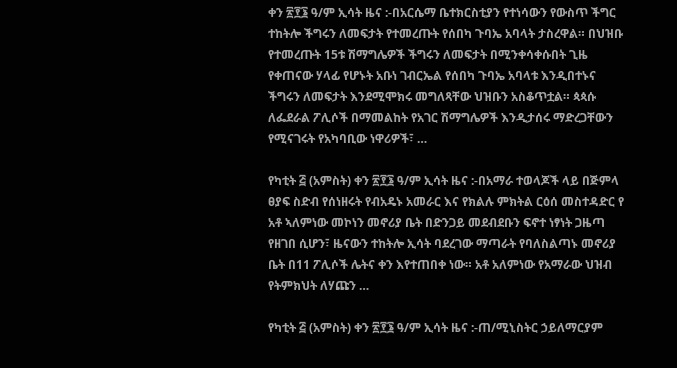ቀን ፳፻፮ ዓ/ም ኢሳት ዜና :-በአርሴማ ቤተክርስቲያን የተነሳውን የውስጥ ችግር ተከትሎ ችግሩን ለመፍታት የተመረጡት የሰበካ ጉባኤ አባላት ታስረዋል። በህዝቡ የተመረጡት 15ቱ ሽማግሌዎች ችግሩን ለመፍታት በሚንቀሳቀሱበት ጊዜ የቀጠናው ሃላፊ የሆኑት አቡነ ገብርኤል የሰበካ ጉባኤ አባላቱ እንዲበተኑና ችግሩን ለመፍታት እንደሚሞክሩ መግለጻቸው ህዝቡን አስቆጥቷል። ጳጳሱ  ለፌደራል ፖሊሶች በማመልከት የአገር ሽማግሌዎች እንዲታሰሩ ማድረጋቸውን የሚናገሩት የአካባቢው ነዋሪዎች፣ …

የካቲት ፭ (አምስት) ቀን ፳፻፮ ዓ/ም ኢሳት ዜና :-በአማራ ተወላጆች ላይ በጅምላ ፀያፍ ስድብ የሰነዘሩት የብአዴኑ አመራር እና የክልሉ ምክትል ርዕሰ መስተዳድር የ አቶ ኣለምነው መኮነን መኖሪያ ቤት በድንጋይ መደብደቡን ፍኖተ ነፃነት ጋዜጣ የዘገበ ሲሆን፣ ዜናውን ተከትሎ ኢሳት ባደረገው ማጣራት የባለስልጣኑ መኖሪያ ቤት በ11 ፖሊሶች ሌትና ቀን እየተጠበቀ ነው። አቶ አለምነው የአማራው ህዝብ የትምክህት ለሃጩን …

የካቲት ፭ (አምስት) ቀን ፳፻፮ ዓ/ም ኢሳት ዜና :-ጠ/ሚኒስትር ኃይለማርያም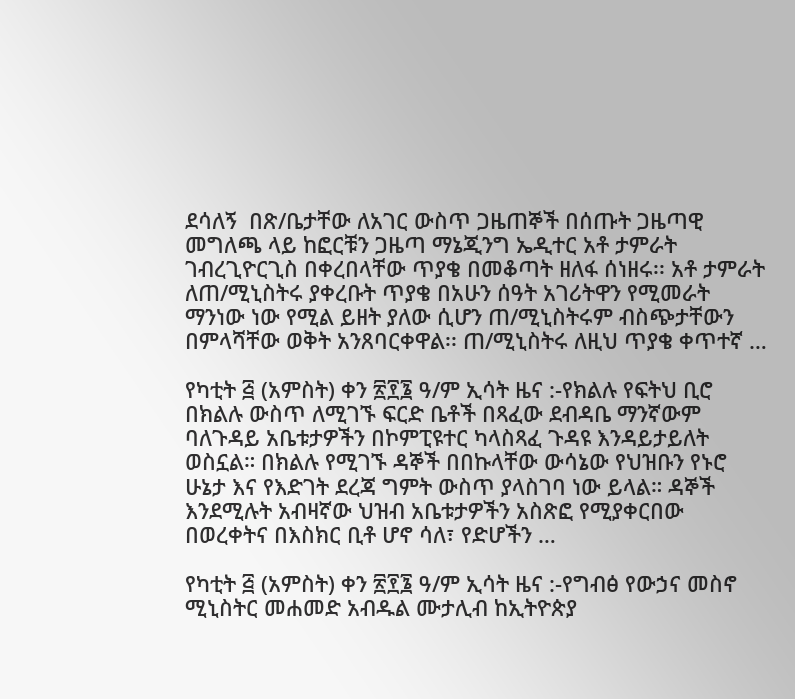ደሳለኝ  በጽ/ቤታቸው ለአገር ውስጥ ጋዜጠኞች በሰጡት ጋዜጣዊ መግለጫ ላይ ከፎርቹን ጋዜጣ ማኔጂንግ ኤዲተር አቶ ታምራት ገብረጊዮርጊስ በቀረበላቸው ጥያቄ በመቆጣት ዘለፋ ሰነዘሩ፡፡ አቶ ታምራት ለጠ/ሚኒስትሩ ያቀረቡት ጥያቄ በአሁን ሰዓት አገሪትዋን የሚመራት ማንነው ነው የሚል ይዘት ያለው ሲሆን ጠ/ሚኒስትሩም ብስጭታቸውን በምላሻቸው ወቅት አንጸባርቀዋል፡፡ ጠ/ሚኒስትሩ ለዚህ ጥያቄ ቀጥተኛ …

የካቲት ፭ (አምስት) ቀን ፳፻፮ ዓ/ም ኢሳት ዜና :-የክልሉ የፍትህ ቢሮ በክልሉ ውስጥ ለሚገኙ ፍርድ ቤቶች በጻፈው ደብዳቤ ማንኛውም ባለጉዳይ አቤቱታዎችን በኮምፒዩተር ካላስጻፈ ጉዳዩ እንዳይታይለት ወስኗል። በክልሉ የሚገኙ ዳኞች በበኩላቸው ውሳኔው የህዝቡን የኑሮ ሁኔታ እና የእድገት ደረጃ ግምት ውስጥ ያላስገባ ነው ይላል። ዳኞች እንደሚሉት አብዛኛው ህዝብ አቤቱታዎችን አስጽፎ የሚያቀርበው በወረቀትና በእስክር ቢቶ ሆኖ ሳለ፣ የድሆችን …

የካቲት ፭ (አምስት) ቀን ፳፻፮ ዓ/ም ኢሳት ዜና :-የግብፅ የውኃና መስኖ ሚኒስትር መሐመድ አብዱል ሙታሊብ ከኢትዮጵያ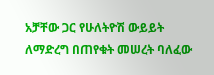አቻቸው ጋር የሁለትዮሽ ውይይት ለማድረግ በጠየቁት መሠረት ባለፈው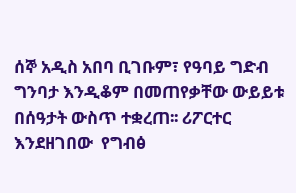ሰኞ አዲስ አበባ ቢገቡም፣ የዓባይ ግድብ ግንባታ እንዲቆም በመጠየቃቸው ውይይቱ በሰዓታት ውስጥ ተቋረጠ፡፡ ሪፖርተር እንደዘገበው  የግብፅ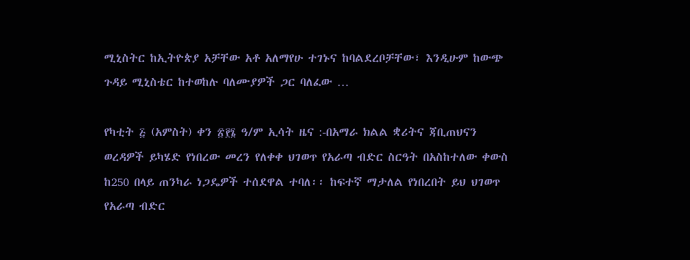ሚኒስትር ከኢትዮጵያ አቻቸው አቶ አለማየሁ ተገኑና ከባልደረቦቻቸው፣ እንዲሁም ከውጭ ጉዳይ ሚኒስቴር ከተወከሉ ባለሙያዎች ጋር ባለፈው …

የካቲት ፭ (አምስት) ቀን ፳፻፮ ዓ/ም ኢሳት ዜና :-በአማራ ክልል ቋሪትና ጃቢጠህናን ወረዳዎች ይካሄድ የነበረው መረን የለቀቀ ህገወጥ የአራጣ ብድር ስርዓት በአስከተለው ቀውስ ከ250 በላይ ጠንካራ ነጋዴዎች ተሰደዋል ተባለ፡፡ ከፍተኛ ማታለል የነበረበት ይህ ህገወጥ የአራጣ ብድር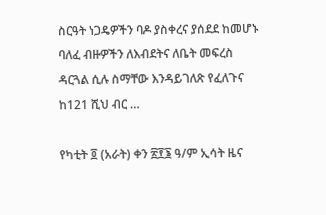ስርዓት ነጋዴዎችን ባዶ ያስቀረና ያሰደደ ከመሆኑ ባለፈ ብዙዎችን ለእብደትና ለቤት መፍረስ ዳርጓል ሲሉ ስማቸው እንዳይገለጽ የፈለጉና ከ121 ሺህ ብር …

የካቲት ፬ (አራት) ቀን ፳፻፮ ዓ/ም ኢሳት ዜና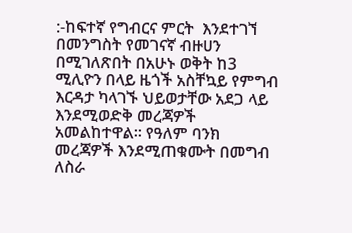:-ከፍተኛ የግብርና ምርት  እንደተገኘ በመንግስት የመገናኛ ብዙሀን በሚገለጽበት በአሁኑ ወቅት ከ3 ሚሊዮን በላይ ዜጎች አስቸኳይ የምግብ እርዳታ ካላገኙ ህይወታቸው አደጋ ላይ እንደሚወድቅ መረጃዎች አመልከተዋል። የዓለም ባንክ መረጃዎች እንደሚጠቁሙት በመግብ ለስራ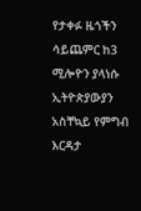የታቀፉ ዜጎችን ሳይጨምር ከ3 ሚሎዮን ያላነሱ ኢትዮጵያውያን አስቸኳይ የምግብ እርዳታ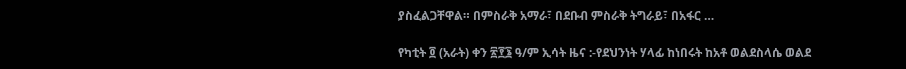ያስፈልጋቸዋል። በምስራቅ አማራ፣ በደቡብ ምስራቅ ትግራይ፣ በአፋር …

የካቲት ፬ (አራት) ቀን ፳፻፮ ዓ/ም ኢሳት ዜና :-የደህንነት ሃላፊ ከነበሩት ከአቶ ወልደስላሴ ወልደ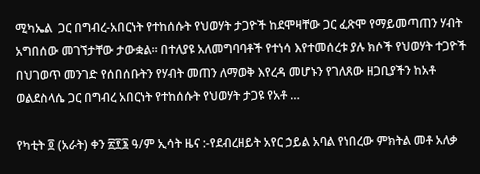ሚካኤል  ጋር በግብረ-አበርነት የተከሰሱት የህወሃት ታጋዮች ከደሞዛቸው ጋር ፈጽሞ የማይመጣጠን ሃብት አግበሰው መገኘታቸው ታውቋል። በተለያዩ አለመግባባቶች የተነሳ እየተመሰረቱ ያሉ ክሶች የህወሃት ተጋዮች በህገወጥ መንገድ የሰበሰቡትን የሃብት መጠን ለማወቅ እየረዳ መሆኑን የገለጸው ዘጋቢያችን ከአቶ ወልደስላሴ ጋር በግብረ አበርነት የተከሰሱት የህወሃት ታጋዩ የአቶ …

የካቲት ፬ (አራት) ቀን ፳፻፮ ዓ/ም ኢሳት ዜና :-የደብረዘይት አየር ኃይል አባል የነበረው ምክትል መቶ አለቃ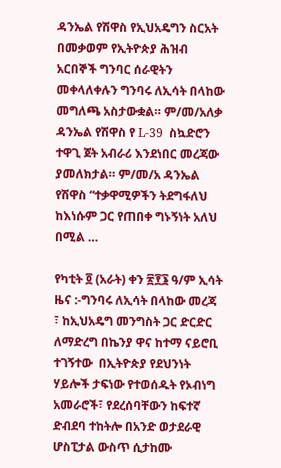ዳንኤል የሽዋስ የኢህአዴግን ስርአት በመቃወም የኢትዮጵያ ሕዝብ አርበኞች ግንባር ሰራዊትን መቀላለቀሉን ግንባሩ ለኢሳት በላከው መግለጫ አስታውቋል። ም/መ/አለቃ ዳንኤል የሽዋስ የ L-39  ስኳድሮን ተዋጊ ጀት አብራሪ እንደነበር መረጃው ያመለክታል። ም/መ/አ ዳንኤል የሽዋስ “ተቃዋሚዎችን ትደግፋለህ ከእነሱም ጋር የጠበቀ ግኑኝነት አለህ በሚል …

የካቲት ፬ (አራት) ቀን ፳፻፮ ዓ/ም ኢሳት ዜና :-ግንባሩ ለኢሳት በላከው መረጃ ፣ ከኢህአዴግ መንግስት ጋር ድርድር ለማድረግ በኬንያ ዋና ከተማ ናይሮቢ ተገኝተው  በኢትዮጵያ የደህንነት ሃይሎች ታፍነው የተወሰዱት የኦብነግ አመራሮች፣ የደረሰባቸውን ከፍተኛ ድብደባ ተከትሎ በአንድ ወታደራዊ ሆስፒታል ውስጥ ሲታከሙ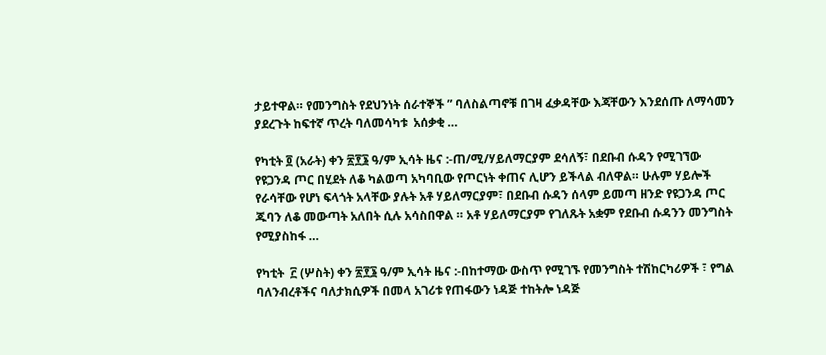ታይተዋል። የመንግስት የደህንነት ሰራተኞች ” ባለስልጣኖቹ በገዛ ፈቃዳቸው እጃቸውን እንደሰጡ ለማሳመን ያደረጉት ከፍተኛ ጥረት ባለመሳካቱ  አሰቃቂ …

የካቲት ፬ (አራት) ቀን ፳፻፮ ዓ/ም ኢሳት ዜና :-ጠ/ሚ/ሃይለማርያም ደሳለኝ፣ በደቡብ ሱዳን የሚገኘው የዩጋንዳ ጦር በሂደት ለቆ ካልወጣ አካባቢው የጦርነት ቀጠና ሊሆን ይችላል ብለዋል። ሁሉም ሃይሎች የራሳቸው የሆነ ፍላጎት አላቸው ያሉት አቶ ሃይለማርያም፣ በደቡብ ሱዳን ሰላም ይመጣ ዘንድ የዩጋንዳ ጦር ጁባን ለቆ መውጣት አለበት ሲሉ አሳስበዋል ። አቶ ሃይለማርያም የገለጹት አቋም የደቡብ ሱዳንን መንግስት የሚያስከፋ …

የካቲት  ፫ (ሦስት) ቀን ፳፻፮ ዓ/ም ኢሳት ዜና :-በከተማው ውስጥ የሚገኙ የመንግስት ተሽከርካሪዎች ፣ የግል ባለንብረቶችና ባለታክሲዎች በመላ አገሪቱ የጠፋውን ነዳጅ ተከትሎ ነዳጅ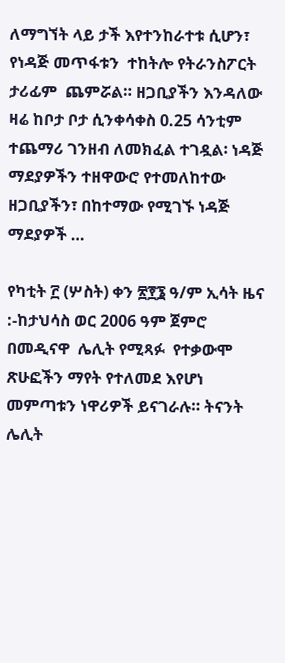ለማግኘት ላይ ታች እየተንከራተቱ ሲሆን፣  የነዳጅ መጥፋቱን  ተከትሎ የትራንስፖርት ታሪፊም  ጨምሯል። ዘጋቢያችን እንዳለው ዛሬ ከቦታ ቦታ ሲንቀሳቀስ 0.25 ሳንቲም ተጨማሪ ገንዘብ ለመክፈል ተገዷል፡ ነዳጅ ማደያዎችን ተዘዋውሮ የተመለከተው ዘጋቢያችን፣ በከተማው የሚገኙ ነዳጅ ማደያዎች …

የካቲት ፫ (ሦስት) ቀን ፳፻፮ ዓ/ም ኢሳት ዜና :-ከታህሳስ ወር 2006 ዓም ጀምሮ በመዲናዋ  ሌሊት የሚጻፉ  የተቃውሞ ጽሁፎችን ማየት የተለመደ እየሆነ መምጣቱን ነዋሪዎች ይናገራሉ። ትናንት ሌሊት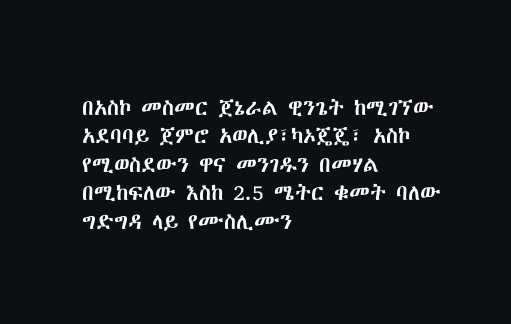በአስኮ መስመር ጀኔራል ዊንጌት ከሚገኘው አደባባይ ጀምሮ አወሊያ፣ካኦጄጄ፣ አስኮ የሚወስደውን ዋና መንገዱን በመሃል በሚከፍለው እስከ 2.5 ሜትር ቁመት ባለው ግድግዳ ላይ የሙስሊሙን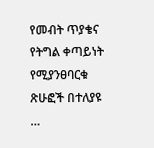የመብት ጥያቄና የትግል ቀጣይነት የሚያንፀባርቁ ጽሁፎች በተለያዩ …